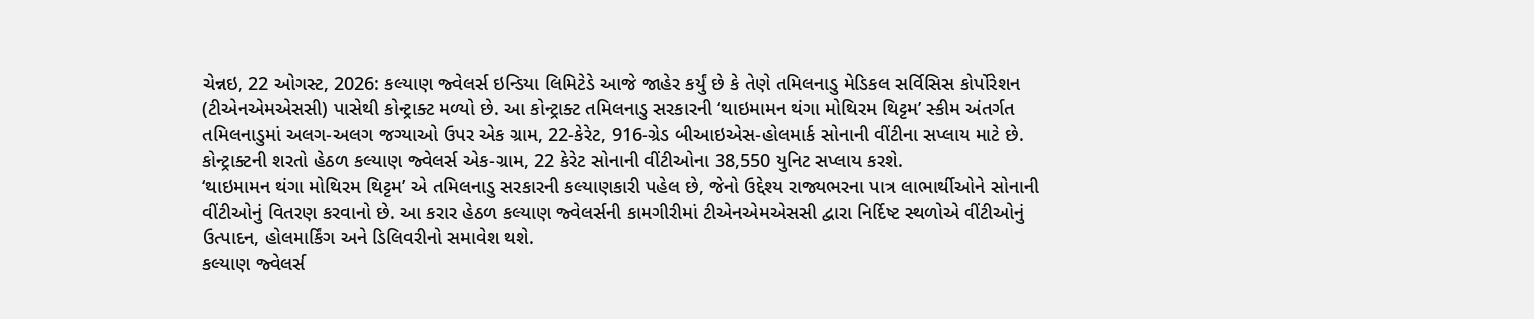ચેન્નઇ, 22 ઓગસ્ટ, 2026: કલ્યાણ જ્વેલર્સ ઇન્ડિયા લિમિટેડે આજે જાહેર કર્યું છે કે તેણે તમિલનાડુ મેડિકલ સર્વિસિસ કોર્પોરેશન (ટીએનએમએસસી) પાસેથી કોન્ટ્રાક્ટ મળ્યો છે. આ કોન્ટ્રાક્ટ તમિલનાડુ સરકારની ‘થાઇમામન થંગા મોથિરમ થિટ્ટમ’ સ્કીમ અંતર્ગત તમિલનાડુમાં અલગ-અલગ જગ્યાઓ ઉપર એક ગ્રામ, 22-કેરેટ, 916-ગ્રેડ બીઆઇએસ-હોલમાર્ક સોનાની વીંટીના સપ્લાય માટે છે. કોન્ટ્રાક્ટની શરતો હેઠળ કલ્યાણ જ્વેલર્સ એક-ગ્રામ, 22 કેરેટ સોનાની વીંટીઓના 38,550 યુનિટ સપ્લાય કરશે.
‘થાઇમામન થંગા મોથિરમ થિટ્ટમ’ એ તમિલનાડુ સરકારની કલ્યાણકારી પહેલ છે, જેનો ઉદ્દેશ્ય રાજ્યભરના પાત્ર લાભાર્થીઓને સોનાની વીંટીઓનું વિતરણ કરવાનો છે. આ કરાર હેઠળ કલ્યાણ જ્વેલર્સની કામગીરીમાં ટીએનએમએસસી દ્વારા નિર્દિષ્ટ સ્થળોએ વીંટીઓનું ઉત્પાદન, હોલમાર્કિંગ અને ડિલિવરીનો સમાવેશ થશે.
કલ્યાણ જ્વેલર્સ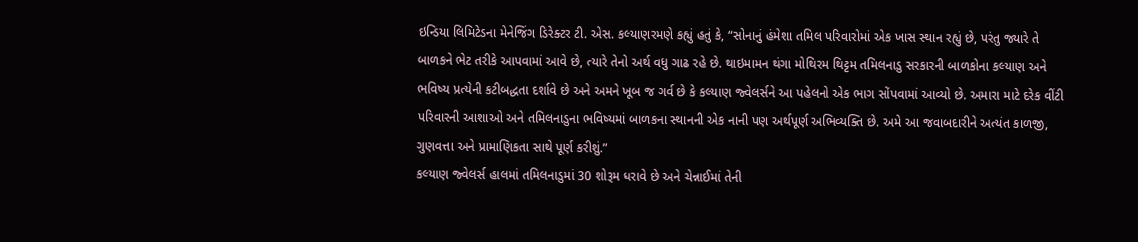ઇન્ડિયા લિમિટેડના મેનેજિંગ ડિરેક્ટર ટી. એસ. કલ્યાણરમણે કહ્યું હતું કે, “સોનાનું હંમેશા તમિલ પરિવારોમાં એક ખાસ સ્થાન રહ્યું છે, પરંતુ જ્યારે તે બાળકને ભેટ તરીકે આપવામાં આવે છે, ત્યારે તેનો અર્થ વધુ ગાઢ રહે છે. થાઇમામન થંગા મોથિરમ થિટ્ટમ તમિલનાડુ સરકારની બાળકોના કલ્યાણ અને ભવિષ્ય પ્રત્યેની કટીબદ્ધતા દર્શાવે છે અને અમને ખૂબ જ ગર્વ છે કે કલ્યાણ જ્વેલર્સને આ પહેલનો એક ભાગ સોંપવામાં આવ્યો છે. અમારા માટે દરેક વીંટી પરિવારની આશાઓ અને તમિલનાડુના ભવિષ્યમાં બાળકના સ્થાનની એક નાની પણ અર્થપૂર્ણ અભિવ્યક્તિ છે. અમે આ જવાબદારીને અત્યંત કાળજી, ગુણવત્તા અને પ્રામાણિકતા સાથે પૂર્ણ કરીશું.”
કલ્યાણ જ્વેલર્સ હાલમાં તમિલનાડુમાં 30 શોરૂમ ધરાવે છે અને ચેન્નાઈમાં તેની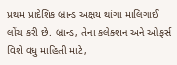પ્રથમ પ્રાદેશિક બ્રાન્ડ અક્ષય થાંગા માલિગાઈ લોંચ કરી છે. બ્રાન્ડ, તેના કલેક્શન અને ઓફર્સ વિશે વધુ માહિતી માટે,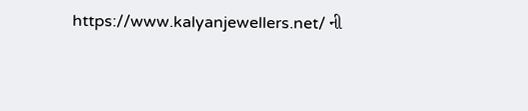https://www.kalyanjewellers.net/ ની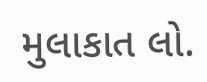મુલાકાત લો.